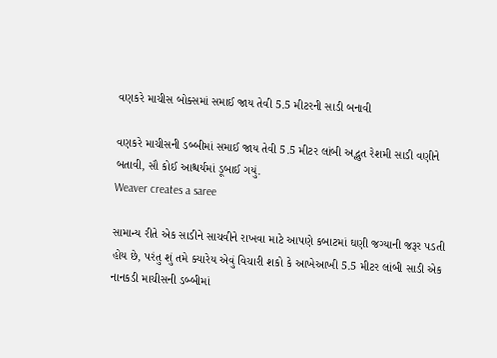વણકરે માચીસ બોક્સમાં સમાઈ જાય તેવી 5.5 મીટરની સાડી બનાવી

વણકરે માચીસની ડબ્બીમાં સમાઈ જાય તેવી 5.5 મીટર લાંબી અદ્ભુત રેશમી સાડી વણીને બતાવી, સૌ કોઈ આશ્ચર્યમાં ડૂબાઈ ગયું.
Weaver creates a saree

સામાન્ય રીતે એક સાડીને સાચવીને રાખવા માટે આપણે કબાટમાં ઘણી જગ્યાની જરૂર પડતી હોય છે, પરંતુ શું તમે ક્યારેય એવું વિચારી શકો કે આખેઆખી 5.5 મીટર લાંબી સાડી એક નાનકડી માચીસની ડબ્બીમાં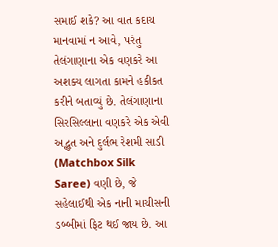સમાઈ શકે? આ વાત કદાચ માનવામાં ન આવે, પરંતુ તેલંગાણાના એક વણકરે આ અશક્ય લાગતા કામને હકીકત કરીને બતાવ્યું છે. તેલંગાણાના સિરસિલ્લાના વણકરે એક એવી અદ્ભુત અને દુર્લભ રેશમી સાડી (Matchbox Silk Saree) વણી છે, જે સહેલાઈથી એક નાની માચીસની ડબ્બીમાં ફિટ થઈ જાય છે. આ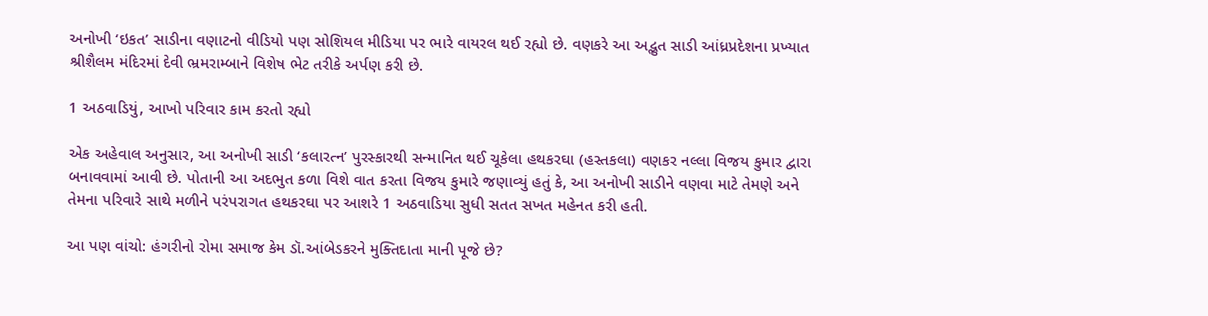અનોખી ‘ઇકત’ સાડીના વણાટનો વીડિયો પણ સોશિયલ મીડિયા પર ભારે વાયરલ થઈ રહ્યો છે. વણકરે આ અદ્ભુત સાડી આંધ્રપ્રદેશના પ્રખ્યાત શ્રીશૈલમ મંદિરમાં દેવી ભ્રમરામ્બાને વિશેષ ભેટ તરીકે અર્પણ કરી છે.

1 અઠવાડિયું, આખો પરિવાર કામ કરતો રહ્યો

એક અહેવાલ અનુસાર, આ અનોખી સાડી ‘કલારત્ન’ પુરસ્કારથી સન્માનિત થઈ ચૂકેલા હથકરઘા (હસ્તકલા) વણકર નલ્લા વિજય કુમાર દ્વારા બનાવવામાં આવી છે. પોતાની આ અદભુત કળા વિશે વાત કરતા વિજય કુમારે જણાવ્યું હતું કે, આ અનોખી સાડીને વણવા માટે તેમણે અને તેમના પરિવારે સાથે મળીને પરંપરાગત હથકરઘા પર આશરે 1 અઠવાડિયા સુધી સતત સખત મહેનત કરી હતી.

આ પણ વાંચો: હંગરીનો રોમા સમાજ કેમ ડૉ.આંબેડકરને મુક્તિદાતા માની પૂજે છે?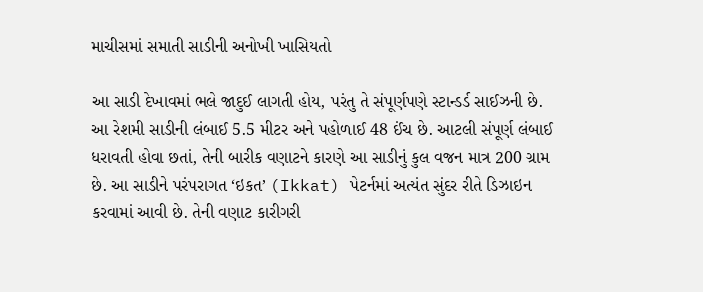માચીસમાં સમાતી સાડીની અનોખી ખાસિયતો

આ સાડી દેખાવમાં ભલે જાદુઈ લાગતી હોય, પરંતુ તે સંપૂર્ણપણે સ્ટાન્ડર્ડ સાઈઝની છે. આ રેશમી સાડીની લંબાઈ 5.5 મીટર અને પહોળાઈ 48 ઈંચ છે. આટલી સંપૂર્ણ લંબાઈ ધરાવતી હોવા છતાં, તેની બારીક વણાટને કારણે આ સાડીનું કુલ વજન માત્ર 200 ગ્રામ છે. આ સાડીને પરંપરાગત ‘ઇકત’ (Ikkat) પેટર્નમાં અત્યંત સુંદર રીતે ડિઝાઇન કરવામાં આવી છે. તેની વણાટ કારીગરી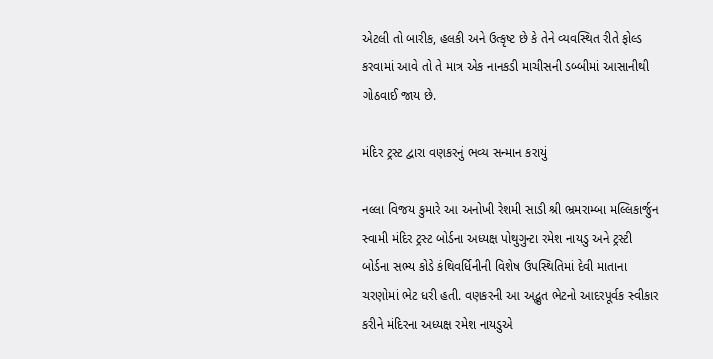એટલી તો બારીક, હલકી અને ઉત્કૃષ્ટ છે કે તેને વ્યવસ્થિત રીતે ફોલ્ડ કરવામાં આવે તો તે માત્ર એક નાનકડી માચીસની ડબ્બીમાં આસાનીથી ગોઠવાઈ જાય છે.

મંદિર ટ્રસ્ટ દ્વારા વણકરનું ભવ્ય સન્માન કરાયું

નલ્લા વિજય કુમારે આ અનોખી રેશમી સાડી શ્રી ભ્રમરામ્બા મલ્લિકાર્જુન સ્વામી મંદિર ટ્રસ્ટ બોર્ડના અધ્યક્ષ પોથુગુન્ટા રમેશ નાયડુ અને ટ્રસ્ટી બોર્ડના સભ્ય કોડે કંથિવર્ધિનીની વિશેષ ઉપસ્થિતિમાં દેવી માતાના ચરણોમાં ભેટ ધરી હતી. વણકરની આ અદ્ભુત ભેટનો આદરપૂર્વક સ્વીકાર કરીને મંદિરના અધ્યક્ષ રમેશ નાયડુએ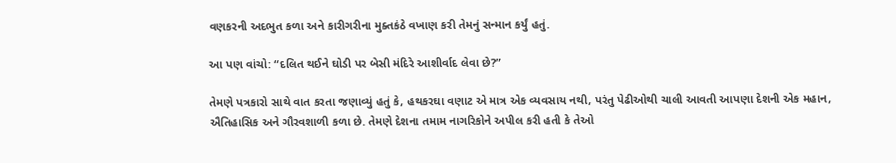વણકરની અદભુત કળા અને કારીગરીના મુક્તકંઠે વખાણ કરી તેમનું સન્માન કર્યું હતું.

આ પણ વાંચો: “દલિત થઈને ઘોડી પર બેસી મંદિરે આશીર્વાદ લેવા છે?”

તેમણે પત્રકારો સાથે વાત કરતા જણાવ્યું હતું કે, હથકરઘા વણાટ એ માત્ર એક વ્યવસાય નથી, પરંતુ પેઢીઓથી ચાલી આવતી આપણા દેશની એક મહાન, ઐતિહાસિક અને ગૌરવશાળી કળા છે. તેમણે દેશના તમામ નાગરિકોને અપીલ કરી હતી કે તેઓ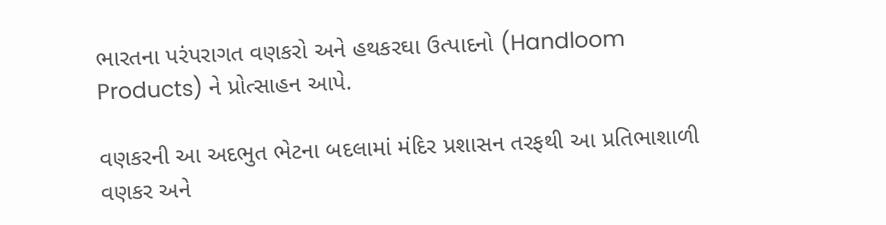ભારતના પરંપરાગત વણકરો અને હથકરઘા ઉત્પાદનો (Handloom Products) ને પ્રોત્સાહન આપે.

વણકરની આ અદભુત ભેટના બદલામાં મંદિર પ્રશાસન તરફથી આ પ્રતિભાશાળી વણકર અને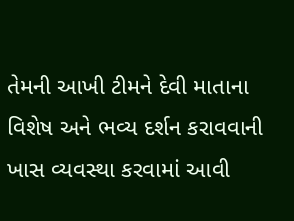તેમની આખી ટીમને દેવી માતાના વિશેષ અને ભવ્ય દર્શન કરાવવાની ખાસ વ્યવસ્થા કરવામાં આવી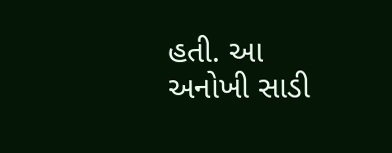હતી. આ અનોખી સાડી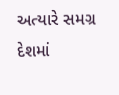અત્યારે સમગ્ર દેશમાં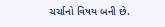ચર્ચાનો વિષય બની છે.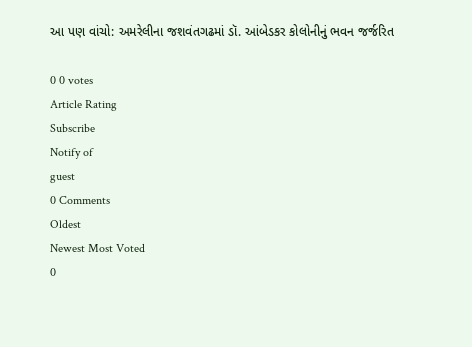આ પણ વાંચો: અમરેલીના જશવંતગઢમાં ડૉ. આંબેડકર કોલોનીનું ભવન જર્જરિત

0 0 votes
Article Rating
Subscribe
Notify of
guest
0 Comments
Oldest
Newest Most Voted
0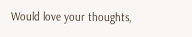Would love your thoughts,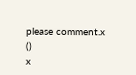please comment.x
()
x